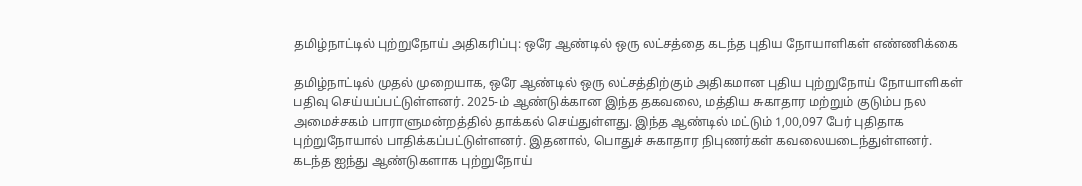தமிழ்நாட்டில் புற்றுநோய் அதிகரிப்பு: ஒரே ஆண்டில் ஒரு லட்சத்தை கடந்த புதிய நோயாளிகள் எண்ணிக்கை

தமிழ்நாட்டில் முதல் முறையாக, ஒரே ஆண்டில் ஒரு லட்சத்திற்கும் அதிகமான புதிய புற்றுநோய் நோயாளிகள் பதிவு செய்யப்பட்டுள்ளனர். 2025-ம் ஆண்டுக்கான இந்த தகவலை, மத்திய சுகாதார மற்றும் குடும்ப நல அமைச்சகம் பாராளுமன்றத்தில் தாக்கல் செய்துள்ளது. இந்த ஆண்டில் மட்டும் 1,00,097 பேர் புதிதாக புற்றுநோயால் பாதிக்கப்பட்டுள்ளனர். இதனால், பொதுச் சுகாதார நிபுணர்கள் கவலையடைந்துள்ளனர். கடந்த ஐந்து ஆண்டுகளாக புற்றுநோய்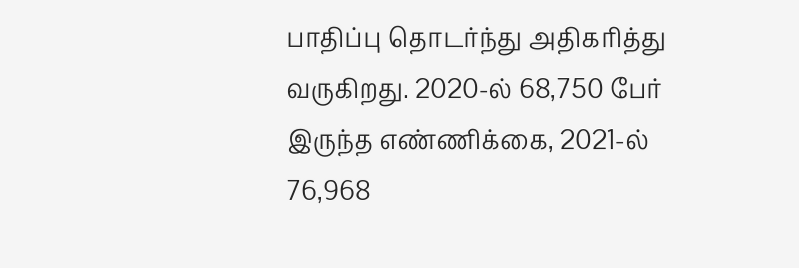பாதிப்பு தொடர்ந்து அதிகரித்து வருகிறது. 2020-ல் 68,750 பேர் இருந்த எண்ணிக்கை, 2021-ல் 76,968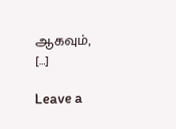ஆகவும், […]

Leave a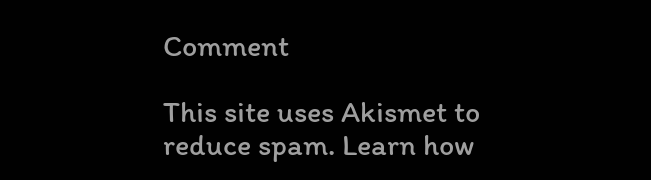Comment

This site uses Akismet to reduce spam. Learn how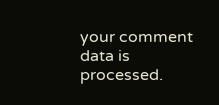your comment data is processed.